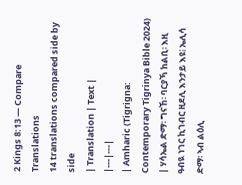2 Kings 8:13 — Compare Translations
14 translations compared side by side
| Translation | Text |
|---|---|
| Amharic (Tigrigna: Contemporary Tigrinya Bible 2024) | ሃሳኤል ድማ፡ ግናኸ፡ ባርያኻ ከልቢ፡ እዚ ዓብዪ ነገር ኪገብር ዚደሊ እንታይ እዩ፧ ኤሊሳ ድማ፡ ኣብ ልዕሊ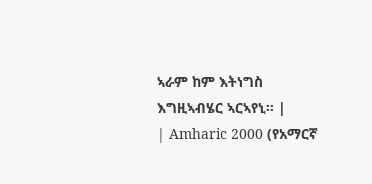ኣራም ከም እትነግስ እግዚኣብሄር ኣርኣየኒ። |
| Amharic 2000 (የአማርኛ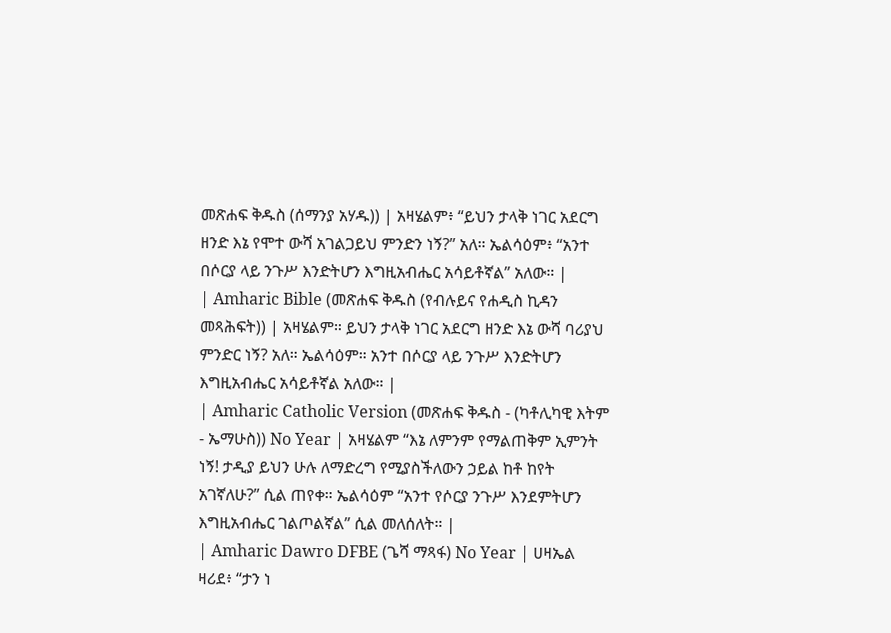መጽሐፍ ቅዱስ (ሰማንያ አሃዱ)) | አዛሄልም፥ “ይህን ታላቅ ነገር አደርግ ዘንድ እኔ የሞተ ውሻ አገልጋይህ ምንድን ነኝ?” አለ። ኤልሳዕም፥ “አንተ በሶርያ ላይ ንጉሥ እንድትሆን እግዚአብሔር አሳይቶኛል” አለው። |
| Amharic Bible (መጽሐፍ ቅዱስ (የብሉይና የሐዲስ ኪዳን መጻሕፍት)) | አዛሄልም። ይህን ታላቅ ነገር አደርግ ዘንድ እኔ ውሻ ባሪያህ ምንድር ነኝ? አለ። ኤልሳዕም። አንተ በሶርያ ላይ ንጉሥ እንድትሆን እግዚአብሔር አሳይቶኛል አለው። |
| Amharic Catholic Version (መጽሐፍ ቅዱስ - (ካቶሊካዊ እትም - ኤማሁስ)) No Year | አዛሄልም “እኔ ለምንም የማልጠቅም ኢምንት ነኝ! ታዲያ ይህን ሁሉ ለማድረግ የሚያስችለውን ኃይል ከቶ ከየት አገኛለሁ?” ሲል ጠየቀ። ኤልሳዕም “አንተ የሶርያ ንጉሥ እንደምትሆን እግዚአብሔር ገልጦልኛል” ሲል መለሰለት። |
| Amharic Dawro DFBE (ጌሻ ማጻፋ) No Year | ሀዛኤል ዛሪደ፥ “ታን ነ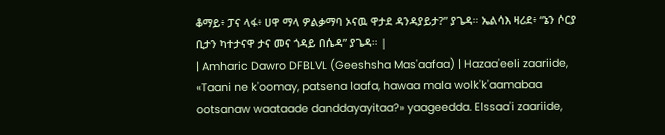ቆማይ፥ ፓና ላፋ፥ ሀዋ ማላ ዎልቃማባ ኦናዉ ዋታደ ዳንዳያይታ?” ያጌዳ። ኤልሳእ ዛሪደ፥ “ኔን ሶርያ ቢታን ካተታናዋ ታና መና ጎዳይ በሴዳ” ያጌዳ። |
| Amharic Dawro DFBLVL (Geeshsha Mas'aafaa) | Hazaa'eeli zaariide, «Taani ne k'oomay, patsena laafa, hawaa mala wolk'k'aamabaa ootsanaw waataade danddayayitaa?» yaageedda. Elssaa'i zaariide,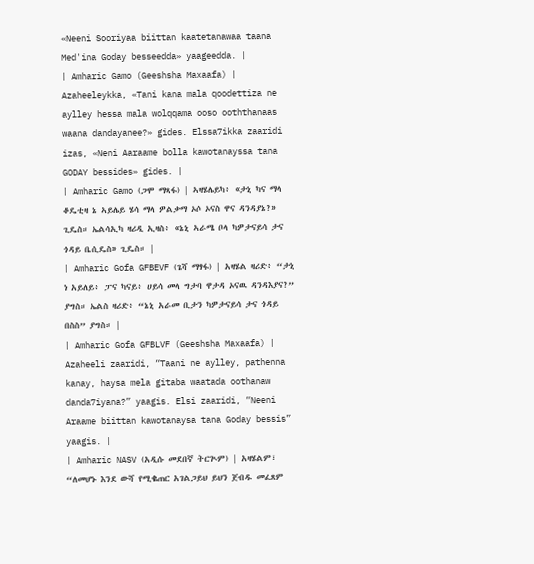«Neeni Sooriyaa biittan kaatetanawaa taana Med'ina Goday besseedda» yaageedda. |
| Amharic Gamo (Geeshsha Maxaafa) | Azaheeleykka, «Tani kana mala qoodettiza ne aylley hessa mala wolqqama ooso ooththanaas waana dandayanee?» gides. Elssa7ikka zaaridi izas, «Neni Aaraame bolla kawotanayssa tana GODAY bessides» gides. |
| Amharic Gamo (ጋሞ ማጻፋ) | ኣዛሄሌይካ፥ «ታኒ ካና ማላ ቆዴቲዛ ኔ ኣይሌይ ሄሳ ማላ ዎልቃማ ኦሶ ኦናስ ዋና ዳንዳያኔ?» ጊዴስ። ኤልሳኢካ ዛሪዲ ኢዛስ፥ «ኔኒ ኣራሜ ቦላ ካዎታናይሳ ታና ጎዳይ ቤሲዴስ» ጊዴስ። |
| Amharic Gofa GFBEVF (ጌሻ ማፃፋ) | አዛሄል ዛሪድ፥ “ታኒ ነ አይለይ፥ ፓና ካናይ፥ ሀይሳ መላ ግታባ ዋታዳ ኦናዉ ዳንዳእያና?” ያግስ። ኤልስ ዛሪድ፥ “ኔኒ አራመ ቢታን ካዎታናይሳ ታና ጎዳይ በስስ” ያግስ። |
| Amharic Gofa GFBLVF (Geeshsha Maxaafa) | Azaheeli zaaridi, “Taani ne aylley, pathenna kanay, haysa mela gitaba waatada oothanaw danda7iyana?” yaagis. Elsi zaaridi, “Neeni Araame biittan kawotanaysa tana Goday bessis” yaagis. |
| Amharic NASV (አዲሱ መደበኛ ትርጒም) | አዛሄልም፣ “ለመሆኑ እንደ ውሻ የሚቈጠር አገልጋይህ ይህን ጀብዱ መፈጸም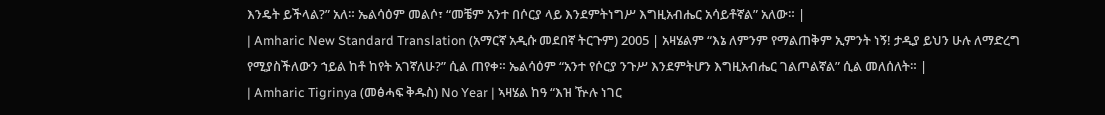እንዴት ይችላል?” አለ። ኤልሳዕም መልሶ፣ “መቼም አንተ በሶርያ ላይ እንደምትነግሥ እግዚአብሔር አሳይቶኛል” አለው። |
| Amharic New Standard Translation (አማርኛ አዲሱ መደበኛ ትርጉም) 2005 | አዛሄልም “እኔ ለምንም የማልጠቅም ኢምንት ነኝ! ታዲያ ይህን ሁሉ ለማድረግ የሚያስችለውን ኀይል ከቶ ከየት አገኛለሁ?” ሲል ጠየቀ። ኤልሳዕም “አንተ የሶርያ ንጉሥ እንደምትሆን እግዚአብሔር ገልጦልኛል” ሲል መለሰለት። |
| Amharic Tigrinya (መፅሓፍ ቅዱስ) No Year | ኣዛሄል ከዓ “እዝ ዅሉ ነገር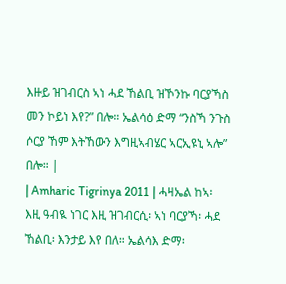እዙይ ዝገብርስ ኣነ ሓደ ኸልቢ ዝኾንኩ ባርያኻስ መን ኮይነ እየ?” በሎ። ኤልሳዕ ድማ “ንስኻ ንጉስ ሶርያ ኸም እትኸውን እግዚኣብሄር ኣርኢዩኒ ኣሎ” በሎ። |
| Amharic Tigrinya 2011 | ሓዛኤል ከኣ፡ እዚ ዓብዪ ነገር እዚ ዝገብርሲ፡ ኣነ ባርያኻ፡ ሓደ ኸልቢ፡ እንታይ እየ በለ። ኤልሳእ ድማ፡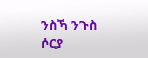ንስኻ ንጉስ ሶርያ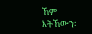ኸም እትኸውን፡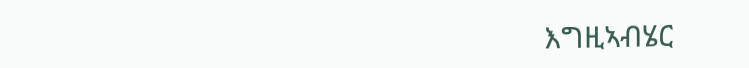እግዚኣብሄር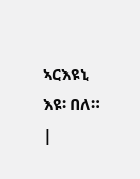ኣርእዩኒ እዩ፡ በለ። |